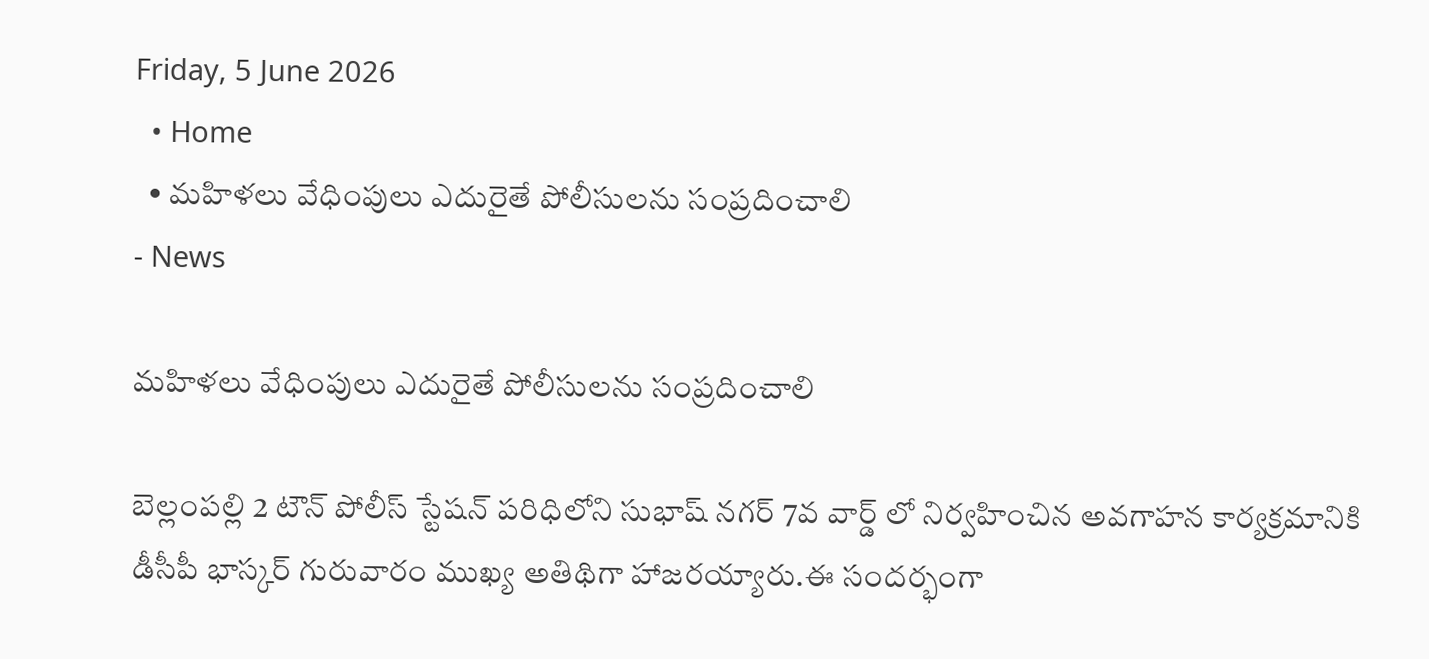Friday, 5 June 2026
  • Home
  • మహిళలు వేధింపులు ఎదురైతే పోలీసులను సంప్రదించాలి
- News

మహిళలు వేధింపులు ఎదురైతే పోలీసులను సంప్రదించాలి

బెల్లంపల్లి 2 టౌన్ పోలీస్ స్టేషన్ పరిధిలోని సుభాష్ నగర్ 7వ వార్డ్ లో నిర్వహించిన అవగాహన కార్యక్రమానికి డీసీపీ భాస్కర్ గురువారం ముఖ్య అతిథిగా హాజరయ్యారు.ఈ సందర్భంగా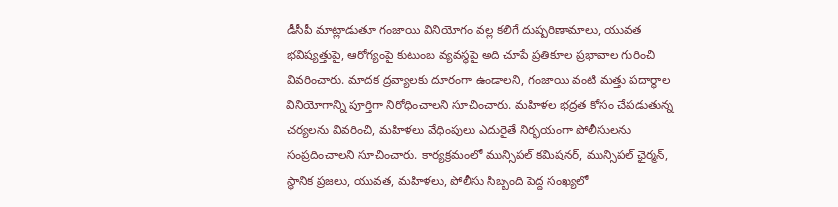డీసీపీ మాట్లాడుతూ గంజాయి వినియోగం వల్ల కలిగే దుష్పరిణామాలు, యువత భవిష్యత్తుపై, ఆరోగ్యంపై కుటుంబ వ్యవస్థపై అది చూపే ప్రతికూల ప్రభావాల గురించి వివరించారు. మాదక ద్రవ్యాలకు దూరంగా ఉండాలని, గంజాయి వంటి మత్తు పదార్థాల వినియోగాన్ని పూర్తిగా నిరోధించాలని సూచించారు. మహిళల భద్రత కోసం చేపడుతున్న చర్యలను వివరించి, మహిళలు వేధింపులు ఎదురైతే నిర్భయంగా పోలీసులను సంప్రదించాలని సూచించారు. కార్యక్రమంలో మున్సిపల్ కమిషనర్, మున్సిపల్ ఛైర్మన్, స్థానిక ప్రజలు, యువత, మహిళలు, పోలీసు సిబ్బంది పెద్ద సంఖ్యలో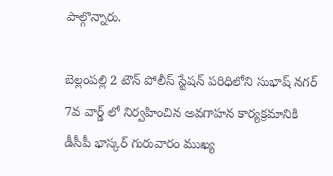పాల్గొన్నారు.

బెల్లంపల్లి 2 టౌన్ పోలీస్ స్టేషన్ పరిధిలోని సుభాష్ నగర్ 7వ వార్డ్ లో నిర్వహించిన అవగాహన కార్యక్రమానికి డీసీపీ భాస్కర్ గురువారం ముఖ్య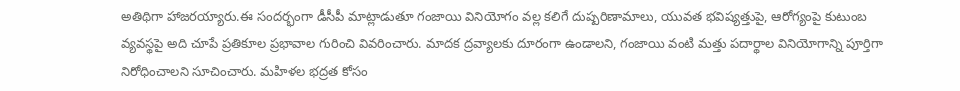అతిథిగా హాజరయ్యారు.ఈ సందర్భంగా డీసీపీ మాట్లాడుతూ గంజాయి వినియోగం వల్ల కలిగే దుష్పరిణామాలు, యువత భవిష్యత్తుపై, ఆరోగ్యంపై కుటుంబ వ్యవస్థపై అది చూపే ప్రతికూల ప్రభావాల గురించి వివరించారు. మాదక ద్రవ్యాలకు దూరంగా ఉండాలని, గంజాయి వంటి మత్తు పదార్థాల వినియోగాన్ని పూర్తిగా నిరోధించాలని సూచించారు. మహిళల భద్రత కోసం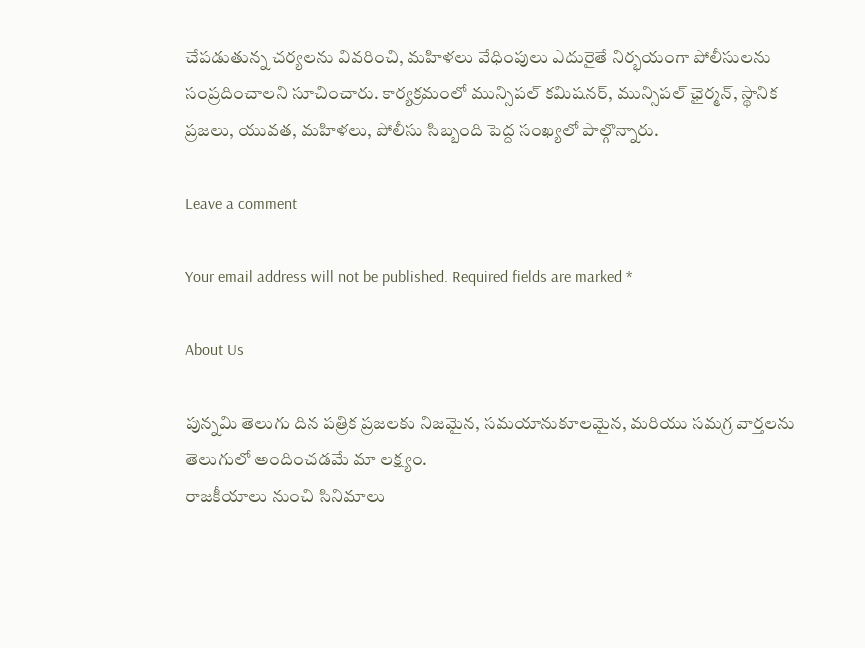చేపడుతున్న చర్యలను వివరించి, మహిళలు వేధింపులు ఎదురైతే నిర్భయంగా పోలీసులను సంప్రదించాలని సూచించారు. కార్యక్రమంలో మున్సిపల్ కమిషనర్, మున్సిపల్ ఛైర్మన్, స్థానిక ప్రజలు, యువత, మహిళలు, పోలీసు సిబ్బంది పెద్ద సంఖ్యలో పాల్గొన్నారు.

Leave a comment

Your email address will not be published. Required fields are marked *

About Us

పున్నమి తెలుగు దిన పత్రిక ప్రజలకు నిజమైన, సమయానుకూలమైన, మరియు సమగ్ర వార్తలను తెలుగులో అందించడమే మా లక్ష్యం.
రాజకీయాలు నుంచి సినిమాలు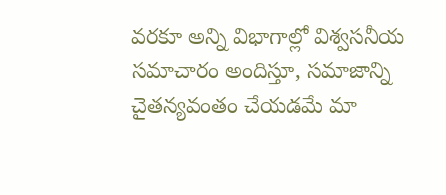వరకూ అన్ని విభాగాల్లో విశ్వసనీయ సమాచారం అందిస్తూ, సమాజాన్ని చైతన్యవంతం చేయడమే మా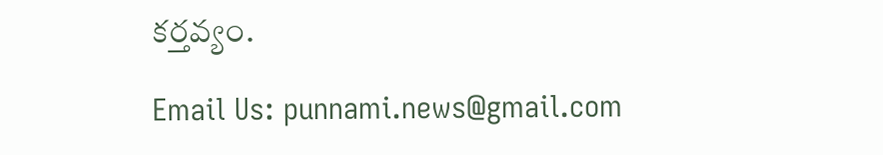కర్తవ్యం.

Email Us: punnami.news@gmail.com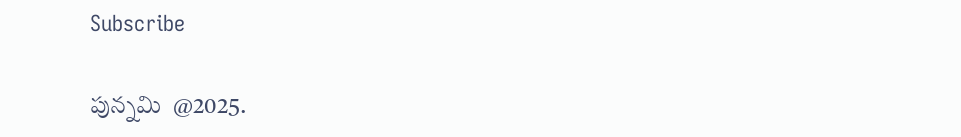Subscribe

పున్నమి  @2025.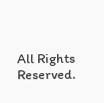All Rights Reserved.